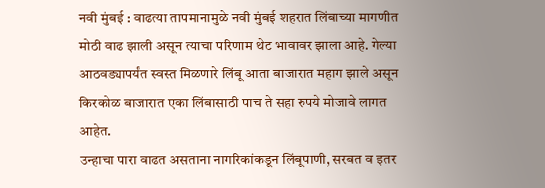नवी मुंबई : वाढत्या तापमानामुळे नवी मुंबई शहरात लिंबाच्या मागणीत मोठी वाढ झाली असून त्याचा परिणाम थेट भावावर झाला आहे. गेल्या आठवड्यापर्यंत स्वस्त मिळणारे लिंबू आता बाजारात महाग झाले असून किरकोळ बाजारात एका लिंबासाठी पाच ते सहा रुपये मोजावे लागत आहेत.
उन्हाचा पारा वाढत असताना नागरिकांकडून लिंबूपाणी, सरबत व इतर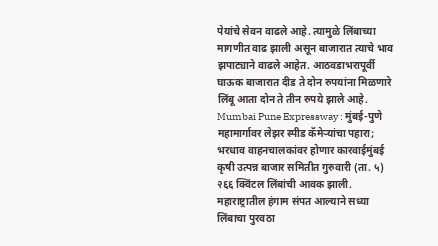पेयांचे सेवन वाढले आहे. त्यामुळे लिंबाच्या मागणीत वाढ झाली असून बाजारात त्याचे भाव झपाट्याने वाढले आहेत. आठवडाभरापूर्वी घाऊक बाजारात दीड ते दोन रुपयांना मिळणारे लिंबू आता दोन ते तीन रुपये झाले आहे.
Mumbai Pune Expressway : मुंबई-पुणे महामार्गावर लेझर स्पीड कॅमेऱ्यांचा पहारा; भरधाव वाहनचालकांवर होणार कारवाईमुंबई कृषी उत्पन्न बाजार समितीत गुरुवारी (ता. ५) २६६ क्विंटल लिंबांची आवक झाली. महाराष्ट्रातील हंगाम संपत आल्याने सध्या लिंबाचा पुरवठा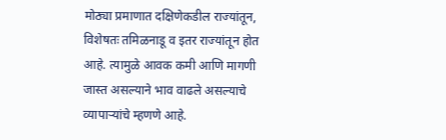मोठ्या प्रमाणात दक्षिणेकडील राज्यांतून, विशेषतः तमिळनाडू व इतर राज्यांतून होत आहे. त्यामुळे आवक कमी आणि मागणी जास्त असल्याने भाव वाढले असल्याचे व्यापाऱ्यांचे म्हणणे आहे.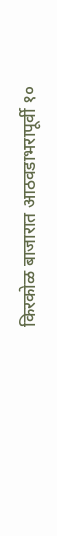किरकोळ बाजारात आठवडाभरापूर्वी १०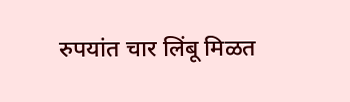रुपयांत चार लिंबू मिळत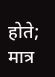होते; मात्र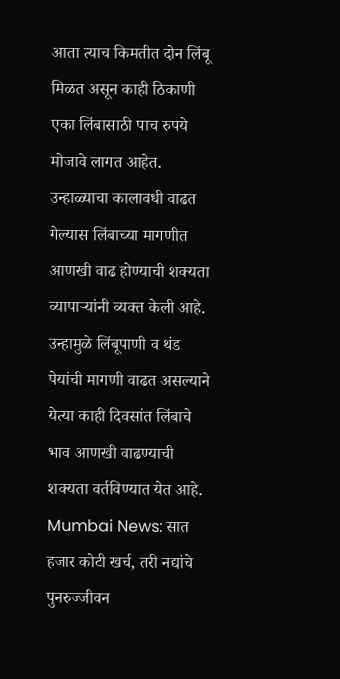आता त्याच किमतीत दोन लिंबू मिळत असून काही ठिकाणी एका लिंबासाठी पाच रुपये मोजावे लागत आहेत. उन्हाळ्याचा कालावधी वाढत गेल्यास लिंबाच्या मागणीत आणखी वाढ होण्याची शक्यता व्यापाऱ्यांनी व्यक्त केली आहे. उन्हामुळे लिंबूपाणी व थंड पेयांची मागणी वाढत असल्याने येत्या काही दिवसांत लिंबाचे भाव आणखी वाढण्याची शक्यता वर्तविण्यात येत आहे.
Mumbai News: सात हजार कोटी खर्च, तरी नद्यांचे पुनरुज्जीवन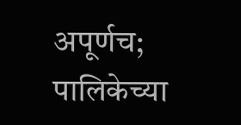अपूर्णच; पालिकेच्या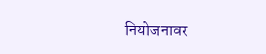नियोजनावर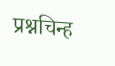प्रश्नचिन्ह